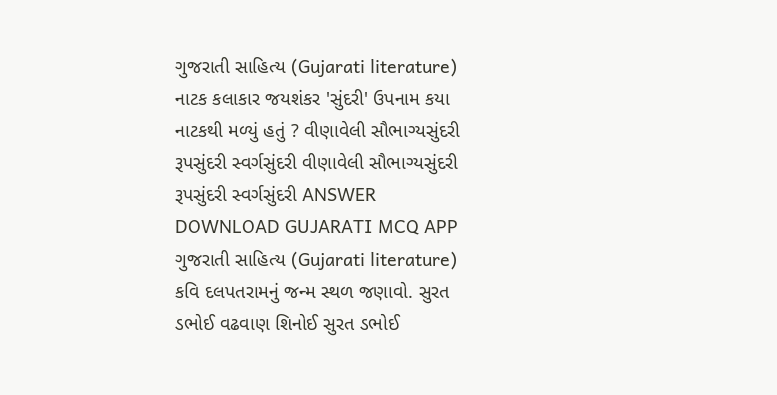ગુજરાતી સાહિત્ય (Gujarati literature) નાટક કલાકાર જયશંકર 'સુંદરી' ઉપનામ કયા નાટકથી મળ્યું હતું ? વીણાવેલી સૌભાગ્યસુંદરી રૂપસુંદરી સ્વર્ગસુંદરી વીણાવેલી સૌભાગ્યસુંદરી રૂપસુંદરી સ્વર્ગસુંદરી ANSWER DOWNLOAD GUJARATI MCQ APP
ગુજરાતી સાહિત્ય (Gujarati literature) કવિ દલપતરામનું જન્મ સ્થળ જણાવો. સુરત ડભોઈ વઢવાણ શિનોઈ સુરત ડભોઈ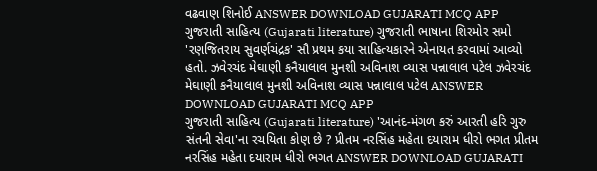વઢવાણ શિનોઈ ANSWER DOWNLOAD GUJARATI MCQ APP
ગુજરાતી સાહિત્ય (Gujarati literature) ગુજરાતી ભાષાના શિરમોર સમો 'રણજિતરાય સુવર્ણચંદ્રક' સૌ પ્રથમ કયા સાહિત્યકારને એનાયત કરવામાં આવ્યો હતો. ઝવેરચંદ મેઘાણી કનૈયાલાલ મુનશી અવિનાશ વ્યાસ પન્નાલાલ પટેલ ઝવેરચંદ મેઘાણી કનૈયાલાલ મુનશી અવિનાશ વ્યાસ પન્નાલાલ પટેલ ANSWER DOWNLOAD GUJARATI MCQ APP
ગુજરાતી સાહિત્ય (Gujarati literature) 'આનંદ-મંગળ કરું આરતી હરિ ગુરુ સંતની સેવા'ના રચયિતા કોણ છે ? પ્રીતમ નરસિંહ મહેતા દયારામ ધીરો ભગત પ્રીતમ નરસિંહ મહેતા દયારામ ધીરો ભગત ANSWER DOWNLOAD GUJARATI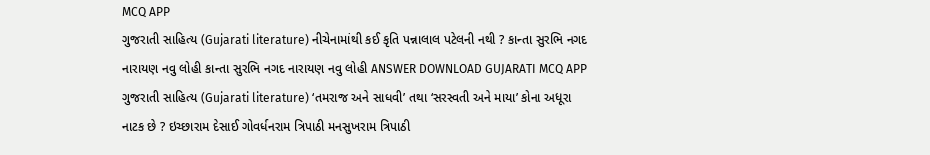MCQ APP
ગુજરાતી સાહિત્ય (Gujarati literature) નીચેનામાંથી કઈ કૃતિ પન્નાલાલ પટેલની નથી ? કાન્તા સુરભિ નગદ નારાયણ નવુ લોહી કાન્તા સુરભિ નગદ નારાયણ નવુ લોહી ANSWER DOWNLOAD GUJARATI MCQ APP
ગુજરાતી સાહિત્ય (Gujarati literature) ‘તમરાજ અને સાધવી’ તથા ‘સરસ્વતી અને માયા’ કોના અધૂરા નાટક છે ? ઇચ્છારામ દેસાઈ ગોવર્ધનરામ ત્રિપાઠી મનસુખરામ ત્રિપાઠી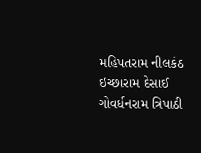મહિપતરામ નીલકંઠ ઇચ્છારામ દેસાઈ ગોવર્ધનરામ ત્રિપાઠી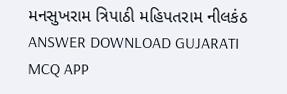મનસુખરામ ત્રિપાઠી મહિપતરામ નીલકંઠ ANSWER DOWNLOAD GUJARATI MCQ APP